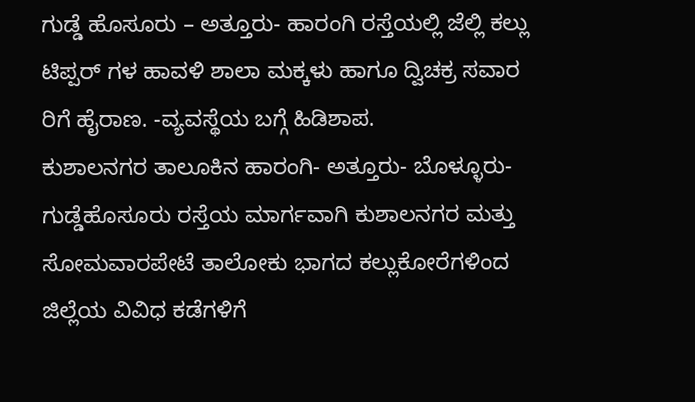ಗುಡ್ಡೆ ಹೊಸೂರು – ಅತ್ತೂರು- ಹಾರಂಗಿ ರಸ್ತೆಯಲ್ಲಿ ಜೆಲ್ಲಿ ಕಲ್ಲು ಟಿಪ್ಪರ್ ಗಳ ಹಾವಳಿ ಶಾಲಾ ಮಕ್ಕಳು ಹಾಗೂ ದ್ವಿಚಕ್ರ ಸವಾರ ರಿಗೆ ಹೈರಾಣ. -ವ್ಯವಸ್ಥೆಯ ಬಗ್ಗೆ ಹಿಡಿಶಾಪ.
ಕುಶಾಲನಗರ ತಾಲೂಕಿನ ಹಾರಂಗಿ- ಅತ್ತೂರು- ಬೊಳ್ಳೂರು- ಗುಡ್ಡೆಹೊಸೂರು ರಸ್ತೆಯ ಮಾರ್ಗವಾಗಿ ಕುಶಾಲನಗರ ಮತ್ತು ಸೋಮವಾರಪೇಟೆ ತಾಲೋಕು ಭಾಗದ ಕಲ್ಲುಕೋರೆಗಳಿಂದ ಜಿಲ್ಲೆಯ ವಿವಿಧ ಕಡೆಗಳಿಗೆ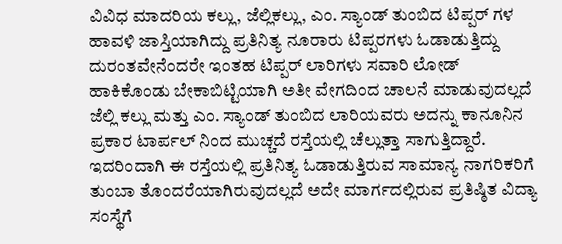ವಿವಿಧ ಮಾದರಿಯ ಕಲ್ಲು, ಜೆಲ್ಲಿಕಲ್ಲು, ಎಂ. ಸ್ಯಾಂಡ್ ತುಂಬಿದ ಟಿಪ್ಪರ್ ಗಳ ಹಾವಳಿ ಜಾಸ್ತಿಯಾಗಿದ್ದು ಪ್ರತಿನಿತ್ಯ ನೂರಾರು ಟಿಪ್ಪರಗಳು ಓಡಾಡುತ್ತಿದ್ದು ದುರಂತವೇನೆಂದರೇ ಇಂತಹ ಟಿಪ್ಪರ್ ಲಾರಿಗಳು ಸವಾರಿ ಲೋಡ್ ಹಾಕಿಕೊಂಡು ಬೇಕಾಬಿಟ್ಟಿಯಾಗಿ ಅತೀ ವೇಗದಿಂದ ಚಾಲನೆ ಮಾಡುವುದಲ್ಲದೆ ಜೆಲ್ಲಿ ಕಲ್ಲು ಮತ್ತು ಎಂ. ಸ್ಯಾಂಡ್ ತುಂಬಿದ ಲಾರಿಯವರು ಅದನ್ನು ಕಾನೂನಿನ ಪ್ರಕಾರ ಟಾರ್ಪಲ್ ನಿಂದ ಮುಚ್ಚದೆ ರಸ್ತೆಯಲ್ಲಿ ಚೆಲ್ಲುತ್ತಾ ಸಾಗುತ್ತಿದ್ದಾರೆ. ಇದರಿಂದಾಗಿ ಈ ರಸ್ತೆಯಲ್ಲಿ ಪ್ರತಿನಿತ್ಯ ಓಡಾಡುತ್ತಿರುವ ಸಾಮಾನ್ಯ ನಾಗರಿಕರಿಗೆ ತುಂಬಾ ತೊಂದರೆಯಾಗಿರುವುದಲ್ಲದೆ ಅದೇ ಮಾರ್ಗದಲ್ಲಿರುವ ಪ್ರತಿಷ್ಠಿತ ವಿದ್ಯಾ ಸಂಸ್ಥೆಗೆ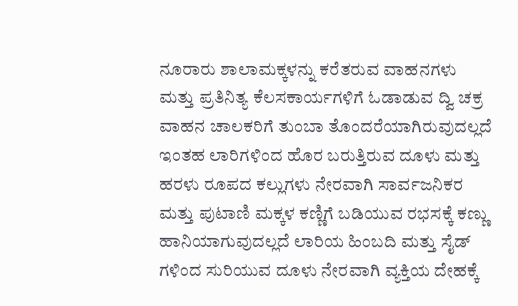ನೂರಾರು ಶಾಲಾಮಕ್ಕಳನ್ನು ಕರೆತರುವ ವಾಹನಗಳು ಮತ್ತು ಪ್ರತಿನಿತ್ಯ ಕೆಲಸಕಾರ್ಯಗಳಿಗೆ ಓಡಾಡುವ ದ್ವಿ ಚಕ್ರ ವಾಹನ ಚಾಲಕರಿಗೆ ತುಂಬಾ ತೊಂದರೆಯಾಗಿರುವುದಲ್ಲದೆ ಇಂತಹ ಲಾರಿಗಳಿಂದ ಹೊರ ಬರುತ್ತಿರುವ ದೂಳು ಮತ್ತು ಹರಳು ರೂಪದ ಕಲ್ಲುಗಳು ನೇರವಾಗಿ ಸಾರ್ವಜನಿಕರ ಮತ್ತು ಪುಟಾಣಿ ಮಕ್ಕಳ ಕಣ್ಣಿಗೆ ಬಡಿಯುವ ರಭಸಕ್ಕೆ ಕಣ್ಣು ಹಾನಿಯಾಗುವುದಲ್ಲದೆ ಲಾರಿಯ ಹಿಂಬದಿ ಮತ್ತು ಸೈಡ್ ಗಳಿಂದ ಸುರಿಯುವ ದೂಳು ನೇರವಾಗಿ ವ್ಯಕ್ತಿಯ ದೇಹಕ್ಕೆ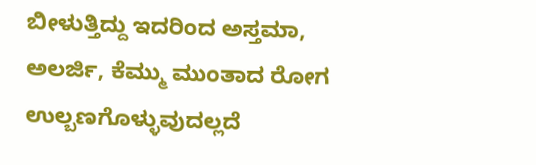ಬೀಳುತ್ತಿದ್ದು ಇದರಿಂದ ಅಸ್ತಮಾ, ಅಲರ್ಜಿ, ಕೆಮ್ಮು ಮುಂತಾದ ರೋಗ ಉಲ್ಬಣಗೊಳ್ಳುವುದಲ್ಲದೆ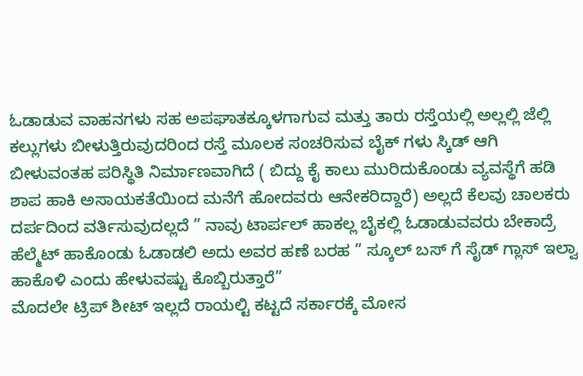ಓಡಾಡುವ ವಾಹನಗಳು ಸಹ ಅಪಘಾತಕ್ಕೂಳಗಾಗುವ ಮತ್ತು ತಾರು ರಸ್ತೆಯಲ್ಲಿ ಅಲ್ಲಲ್ಲಿ ಜೆಲ್ಲಿ ಕಲ್ಲುಗಳು ಬೀಳುತ್ತಿರುವುದರಿಂದ ರಸ್ತೆ ಮೂಲಕ ಸಂಚರಿಸುವ ಬೈಕ್ ಗಳು ಸ್ಕಿಡ್ ಆಗಿ ಬೀಳುವಂತಹ ಪರಿಸ್ಥಿತಿ ನಿರ್ಮಾಣವಾಗಿದೆ ( ಬಿದ್ದು ಕೈ ಕಾಲು ಮುರಿದುಕೊಂಡು ವ್ಯವಸ್ಥೆಗೆ ಹಡಿ ಶಾಪ ಹಾಕಿ ಅಸಾಯಕತೆಯಿಂದ ಮನೆಗೆ ಹೋದವರು ಆನೇಕರಿದ್ದಾರೆ) ಅಲ್ಲದೆ ಕೆಲವು ಚಾಲಕರು ದರ್ಪದಿಂದ ವರ್ತಿಸುವುದಲ್ಲದೆ ” ನಾವು ಟಾರ್ಪಲ್ ಹಾಕಲ್ಲ ಬೈಕಲ್ಲಿ ಓಡಾಡುವವರು ಬೇಕಾದ್ರೆ ಹೆಲ್ಮೆಟ್ ಹಾಕೊಂಡು ಓಡಾಡಲಿ ಅದು ಅವರ ಹಣೆ ಬರಹ ” ಸ್ಕೂಲ್ ಬಸ್ ಗೆ ಸೈಡ್ ಗ್ಲಾಸ್ ಇಲ್ವಾ ಹಾಕೊಳಿ ಎಂದು ಹೇಳುವಷ್ಟು ಕೊಬ್ಬಿರುತ್ತಾರೆ”
ಮೊದಲೇ ಟ್ರಿಪ್ ಶೀಟ್ ಇಲ್ಲದೆ ರಾಯಲ್ಟಿ ಕಟ್ಟದೆ ಸರ್ಕಾರಕ್ಕೆ ಮೋಸ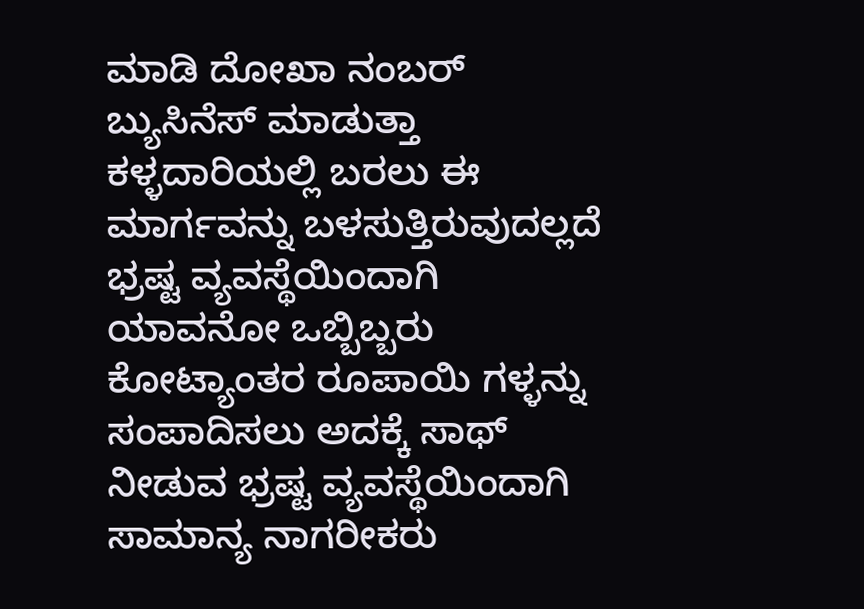ಮಾಡಿ ದೋಖಾ ನಂಬರ್ ಬ್ಯುಸಿನೆಸ್ ಮಾಡುತ್ತಾ ಕಳ್ಳದಾರಿಯಲ್ಲಿ ಬರಲು ಈ ಮಾರ್ಗವನ್ನು ಬಳಸುತ್ತಿರುವುದಲ್ಲದೆ ಭ್ರಷ್ಟ ವ್ಯವಸ್ಥೆಯಿಂದಾಗಿ ಯಾವನೋ ಒಬ್ಬಿಬ್ಬರು ಕೋಟ್ಯಾಂತರ ರೂಪಾಯಿ ಗಳ್ಳನ್ನು ಸಂಪಾದಿಸಲು ಅದಕ್ಕೆ ಸಾಥ್ ನೀಡುವ ಭ್ರಷ್ಟ ವ್ಯವಸ್ಥೆಯಿಂದಾಗಿ ಸಾಮಾನ್ಯ ನಾಗರೀಕರು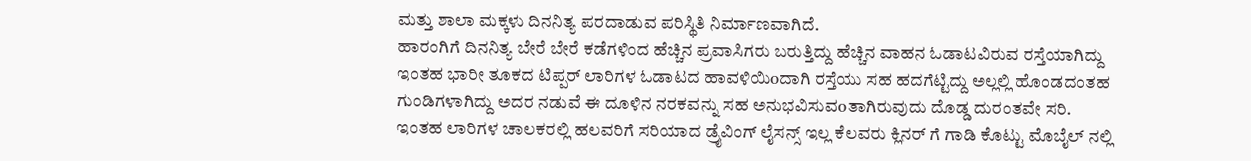ಮತ್ತು ಶಾಲಾ ಮಕ್ಕಳು ದಿನನಿತ್ಯ ಪರದಾಡುವ ಪರಿಸ್ಥಿತಿ ನಿರ್ಮಾಣವಾಗಿದೆ.
ಹಾರಂಗಿಗೆ ದಿನನಿತ್ಯ ಬೇರೆ ಬೇರೆ ಕಡೆಗಳಿಂದ ಹೆಚ್ಚಿನ ಪ್ರವಾಸಿಗರು ಬರುತ್ತಿದ್ದು ಹೆಚ್ಚಿನ ವಾಹನ ಓಡಾಟವಿರುವ ರಸ್ತೆಯಾಗಿದ್ದು ಇಂತಹ ಭಾರೀ ತೂಕದ ಟಿಪ್ಪರ್ ಲಾರಿಗಳ ಓಡಾಟದ ಹಾವಳಿಯಿoದಾಗಿ ರಸ್ತೆಯು ಸಹ ಹದಗೆಟ್ಟಿದ್ದು ಅಲ್ಲಲ್ಲಿ ಹೊಂಡದಂತಹ ಗುಂಡಿಗಳಾಗಿದ್ದು ಅದರ ನಡುವೆ ಈ ದೂಳಿನ ನರಕವನ್ನು ಸಹ ಅನುಭವಿಸುವoತಾಗಿರುವುದು ದೊಡ್ಡ ದುರಂತವೇ ಸರಿ.
ಇಂತಹ ಲಾರಿಗಳ ಚಾಲಕರಲ್ಲಿ ಹಲವರಿಗೆ ಸರಿಯಾದ ಡ್ರೈವಿಂಗ್ ಲೈಸನ್ಸ್ ಇಲ್ಲ ಕೆಲವರು ಕ್ಲಿನರ್ ಗೆ ಗಾಡಿ ಕೊಟ್ಟು ಮೊಬೈಲ್ ನಲ್ಲಿ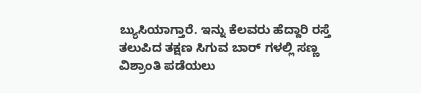ಬ್ಯುಸಿಯಾಗ್ತಾರೆ. ಇನ್ನು ಕೆಲವರು ಹೆದ್ದಾರಿ ರಸ್ತೆ ತಲುಪಿದ ತಕ್ಷಣ ಸಿಗುವ ಬಾರ್ ಗಳಲ್ಲಿ ಸಣ್ಣ ವಿಶ್ರಾಂತಿ ಪಡೆಯಲು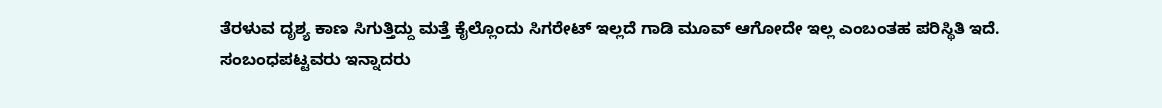ತೆರಳುವ ದೃಶ್ಯ ಕಾಣ ಸಿಗುತ್ತಿದ್ದು ಮತ್ತೆ ಕೈಲ್ಲೊಂದು ಸಿಗರೇಟ್ ಇಲ್ಲದೆ ಗಾಡಿ ಮೂವ್ ಆಗೋದೇ ಇಲ್ಲ ಎಂಬಂತಹ ಪರಿಸ್ಥಿತಿ ಇದೆ.
ಸಂಬಂಧಪಟ್ಟವರು ಇನ್ನಾದರು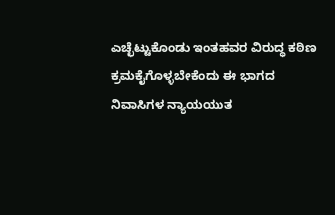ಎಚ್ಛೆಟ್ಟುಕೊಂಡು ಇಂತಹವರ ವಿರುದ್ಧ ಕಠಿಣ ಕ್ರಮಕೈಗೊಳ್ಳಬೇಕೆಂದು ಈ ಭಾಗದ ನಿವಾಸಿಗಳ ನ್ಯಾಯಯುತ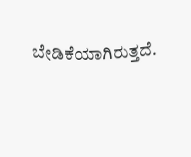ಬೇಡಿಕೆಯಾಗಿರುತ್ತದೆ.